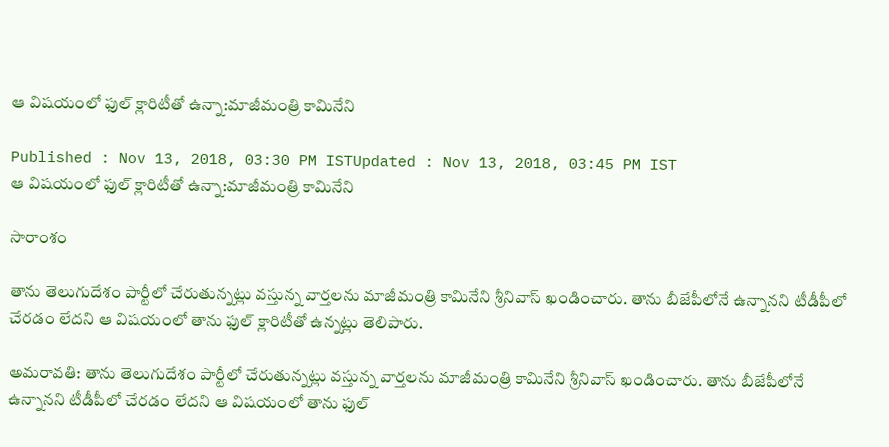ఆ విషయంలో ఫుల్ క్లారిటీతో ఉన్నా:మాజీమంత్రి కామినేని

Published : Nov 13, 2018, 03:30 PM ISTUpdated : Nov 13, 2018, 03:45 PM IST
ఆ విషయంలో ఫుల్ క్లారిటీతో ఉన్నా:మాజీమంత్రి కామినేని

సారాంశం

తాను తెలుగుదేశం పార్టీలో చేరుతున్నట్లు వస్తున్న వార్తలను మాజీమంత్రి కామినేని శ్రీనివాస్ ఖండించారు. తాను బీజేపీలోనే ఉన్నానని టీడీపీలో చేరడం లేదని ఆ విషయంలో తాను ఫుల్ క్లారిటీతో ఉన్నట్లు తెలిపారు.

అమరావతి: తాను తెలుగుదేశం పార్టీలో చేరుతున్నట్లు వస్తున్న వార్తలను మాజీమంత్రి కామినేని శ్రీనివాస్ ఖండించారు. తాను బీజేపీలోనే ఉన్నానని టీడీపీలో చేరడం లేదని ఆ విషయంలో తాను ఫుల్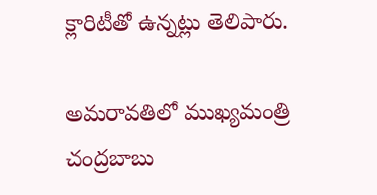క్లారిటీతో ఉన్నట్లు తెలిపారు.

అమరావతిలో ముఖ్యమంత్రి చంద్రబాబు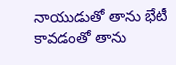నాయుడుతో తాను భేటీ కావడంతో తాను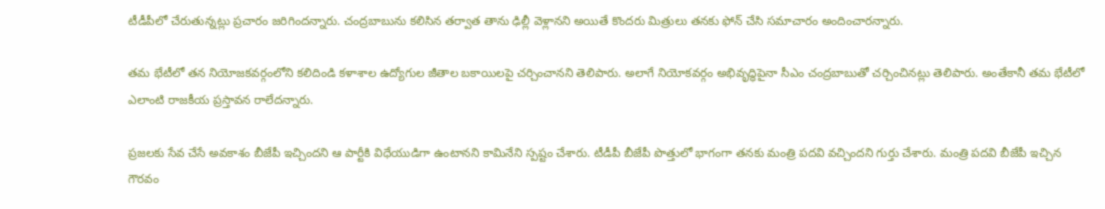టీడీపీలో చేరుతున్నట్లు ప్రచారం జరిగిందన్నారు. చంద్రబాబును కలిసిన తర్వాత తాను ఢిల్లీ వెళ్లానని అయితే కొందరు మిత్రులు తనకు ఫోన్ చేసి సమాచారం అందించారన్నారు.

తమ భేటీలో తన నియోజకవర్గంలోని కలిదిండి కళాశాల ఉద్యోగుల జీతాల బకాయిలపై చర్చించానని తెలిపారు. అలాగే నియోకవర్గం అభివృద్ధిపైనా సీఎం చంద్రబాబుతో చర్చించినట్లు తెలిపారు. అంతేకానీ తమ భేటీలో ఎలాంటి రాజకీయ ప్రస్తావన రాలేదన్నారు.

ప్రజలకు సేవ చేసే అవకాశం బీజేపీ ఇచ్చిందని ఆ పార్టీకి విధేయుడిగా ఉంటానని కామినేని స్పష్టం చేశారు. టీడీపీ బీజేపీ పొత్తులో భాగంగా తనకు మంత్రి పదవి వచ్చిందని గుర్తు చేశారు. మంత్రి పదవి బీజేపీ ఇచ్చిన గౌరవం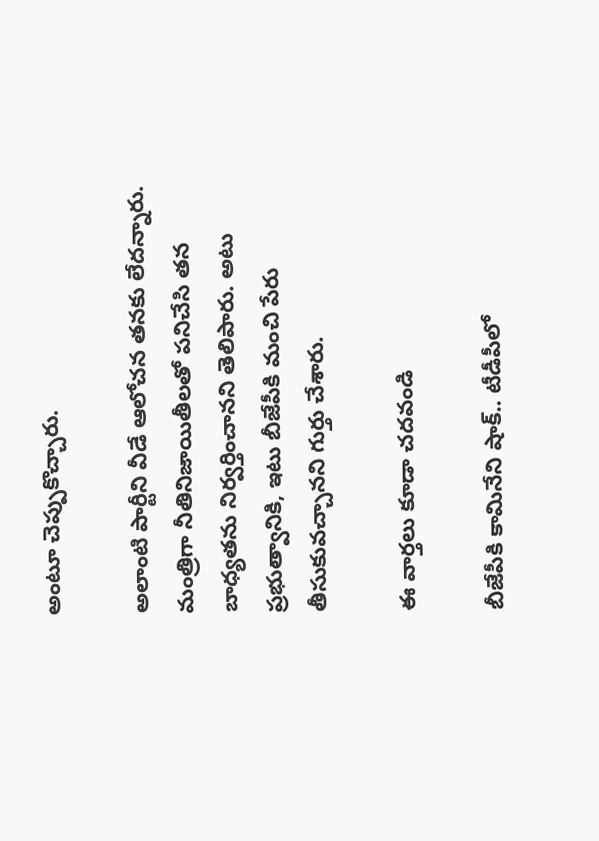అంటూ చెప్పుకొచ్చారు.

అలాంటి పార్టీని వీడే ఆలోచన తనకు లేదన్నారు. మంత్రిగా నీతినిజాయితీలతో పనిచేసి తన బాధ్యతను నిర్వర్తించానని తెలిపారు. అటు ప్రభుత్వానికి, ఇటు బీజేపీకి మంచి పేరు తీసుకువచ్చానని గుర్తు చేశారు.

ఈ వార్తలు కూడా చదవండి

బీజేపీకి కామినేని షాక్.. టీడీపీలో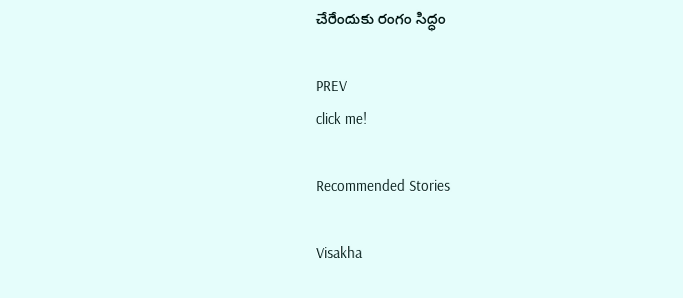చేరేందుకు రంగం సిద్ధం

PREV
click me!

Recommended Stories

Visakha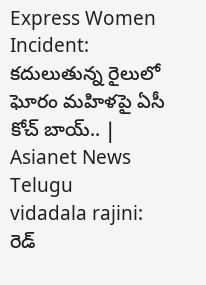Express Women Incident: కదులుతున్న రైలులో ఘోరం మహిళపై ఏసీ కోచ్‌ బాయ్.. | Asianet News Telugu
vidadala rajini: రెడ్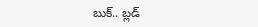బుక్.. బ్లడ్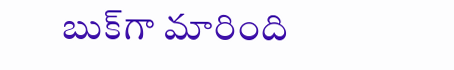బుక్‌గా మారింది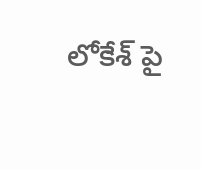లోకేశ్ పై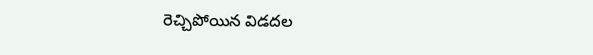రెచ్చిపోయిన విడదల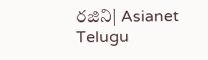రజిని| Asianet Telugu